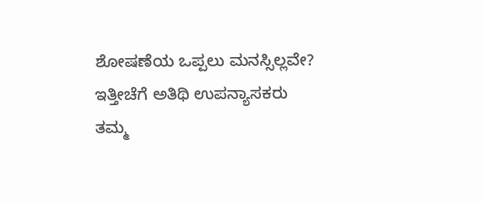ಶೋಷಣೆಯ ಒಪ್ಪಲು ಮನಸ್ಸಿಲ್ಲವೇ?
ಇತ್ತೀಚೆಗೆ ಅತಿಥಿ ಉಪನ್ಯಾಸಕರು ತಮ್ಮ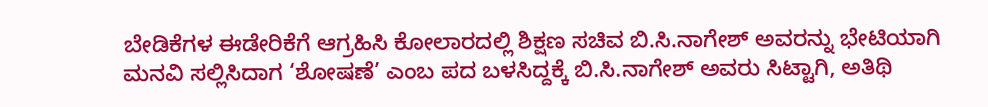ಬೇಡಿಕೆಗಳ ಈಡೇರಿಕೆಗೆ ಆಗ್ರಹಿಸಿ ಕೋಲಾರದಲ್ಲಿ ಶಿಕ್ಷಣ ಸಚಿವ ಬಿ.ಸಿ.ನಾಗೇಶ್ ಅವರನ್ನು ಭೇಟಿಯಾಗಿ ಮನವಿ ಸಲ್ಲಿಸಿದಾಗ ‘ಶೋಷಣೆ’ ಎಂಬ ಪದ ಬಳಸಿದ್ದಕ್ಕೆ ಬಿ.ಸಿ.ನಾಗೇಶ್ ಅವರು ಸಿಟ್ಟಾಗಿ, ಅತಿಥಿ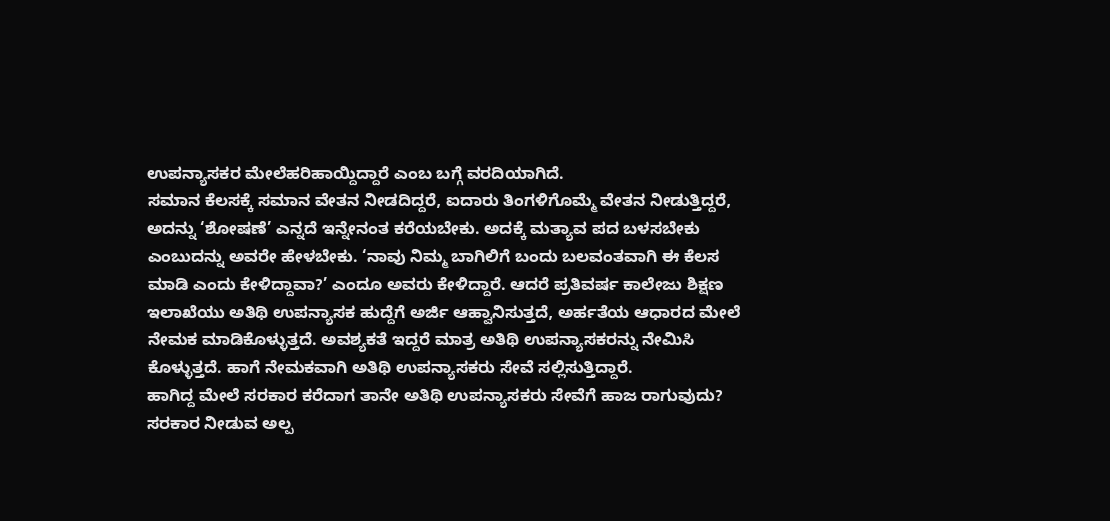ಉಪನ್ಯಾಸಕರ ಮೇಲೆಹರಿಹಾಯ್ದಿದ್ದಾರೆ ಎಂಬ ಬಗ್ಗೆ ವರದಿಯಾಗಿದೆ.
ಸಮಾನ ಕೆಲಸಕ್ಕೆ ಸಮಾನ ವೇತನ ನೀಡದಿದ್ದರೆ, ಐದಾರು ತಿಂಗಳಿಗೊಮ್ಮೆ ವೇತನ ನೀಡುತ್ತಿದ್ದರೆ, ಅದನ್ನು ‘ಶೋಷಣೆ’ ಎನ್ನದೆ ಇನ್ನೇನಂತ ಕರೆಯಬೇಕು. ಅದಕ್ಕೆ ಮತ್ಯಾವ ಪದ ಬಳಸಬೇಕು ಎಂಬುದನ್ನು ಅವರೇ ಹೇಳಬೇಕು. ‘ನಾವು ನಿಮ್ಮ ಬಾಗಿಲಿಗೆ ಬಂದು ಬಲವಂತವಾಗಿ ಈ ಕೆಲಸ ಮಾಡಿ ಎಂದು ಕೇಳಿದ್ದಾವಾ?’ ಎಂದೂ ಅವರು ಕೇಳಿದ್ದಾರೆ. ಆದರೆ ಪ್ರತಿವರ್ಷ ಕಾಲೇಜು ಶಿಕ್ಷಣ ಇಲಾಖೆಯು ಅತಿಥಿ ಉಪನ್ಯಾಸಕ ಹುದ್ದೆಗೆ ಅರ್ಜಿ ಆಹ್ವಾನಿಸುತ್ತದೆ, ಅರ್ಹತೆಯ ಆಧಾರದ ಮೇಲೆ ನೇಮಕ ಮಾಡಿಕೊಳ್ಳುತ್ತದೆ. ಅವಶ್ಯಕತೆ ಇದ್ದರೆ ಮಾತ್ರ ಅತಿಥಿ ಉಪನ್ಯಾಸಕರನ್ನು ನೇಮಿಸಿ ಕೊಳ್ಳುತ್ತದೆ. ಹಾಗೆ ನೇಮಕವಾಗಿ ಅತಿಥಿ ಉಪನ್ಯಾಸಕರು ಸೇವೆ ಸಲ್ಲಿಸುತ್ತಿದ್ದಾರೆ.
ಹಾಗಿದ್ದ ಮೇಲೆ ಸರಕಾರ ಕರೆದಾಗ ತಾನೇ ಅತಿಥಿ ಉಪನ್ಯಾಸಕರು ಸೇವೆಗೆ ಹಾಜ ರಾಗುವುದು? ಸರಕಾರ ನೀಡುವ ಅಲ್ಪ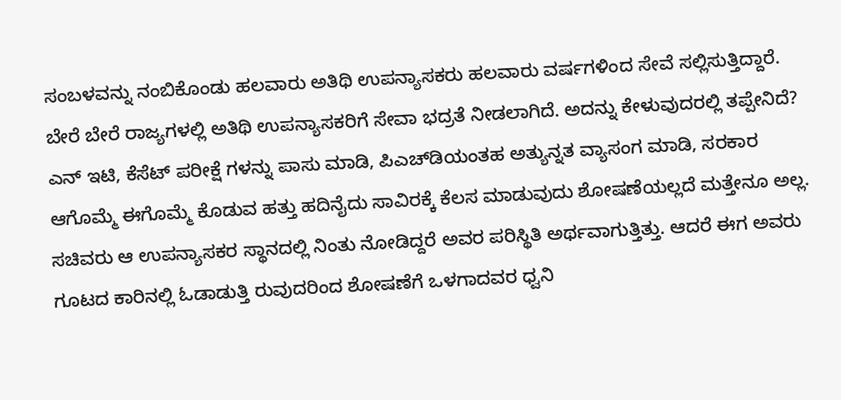ಸಂಬಳವನ್ನು ನಂಬಿಕೊಂಡು ಹಲವಾರು ಅತಿಥಿ ಉಪನ್ಯಾಸಕರು ಹಲವಾರು ವರ್ಷಗಳಿಂದ ಸೇವೆ ಸಲ್ಲಿಸುತ್ತಿದ್ದಾರೆ. ಬೇರೆ ಬೇರೆ ರಾಜ್ಯಗಳಲ್ಲಿ ಅತಿಥಿ ಉಪನ್ಯಾಸಕರಿಗೆ ಸೇವಾ ಭದ್ರತೆ ನೀಡಲಾಗಿದೆ. ಅದನ್ನು ಕೇಳುವುದರಲ್ಲಿ ತಪ್ಪೇನಿದೆ? ಎನ್ ಇಟಿ, ಕೆಸೆಟ್ ಪರೀಕ್ಷೆ ಗಳನ್ನು ಪಾಸು ಮಾಡಿ, ಪಿಎಚ್‌ಡಿಯಂತಹ ಅತ್ಯುನ್ನತ ವ್ಯಾಸಂಗ ಮಾಡಿ, ಸರಕಾರ ಆಗೊಮ್ಮೆ ಈಗೊಮ್ಮೆ ಕೊಡುವ ಹತ್ತು ಹದಿನೈದು ಸಾವಿರಕ್ಕೆ ಕೆಲಸ ಮಾಡುವುದು ಶೋಷಣೆಯಲ್ಲದೆ ಮತ್ತೇನೂ ಅಲ್ಲ.
ಸಚಿವರು ಆ ಉಪನ್ಯಾಸಕರ ಸ್ಥಾನದಲ್ಲಿ ನಿಂತು ನೋಡಿದ್ದರೆ ಅವರ ಪರಿಸ್ಥಿತಿ ಅರ್ಥವಾಗುತ್ತಿತ್ತು. ಆದರೆ ಈಗ ಅವರು ಗೂಟದ ಕಾರಿನಲ್ಲಿ ಓಡಾಡುತ್ತಿ ರುವುದರಿಂದ ಶೋಷಣೆಗೆ ಒಳಗಾದವರ ಧ್ವನಿ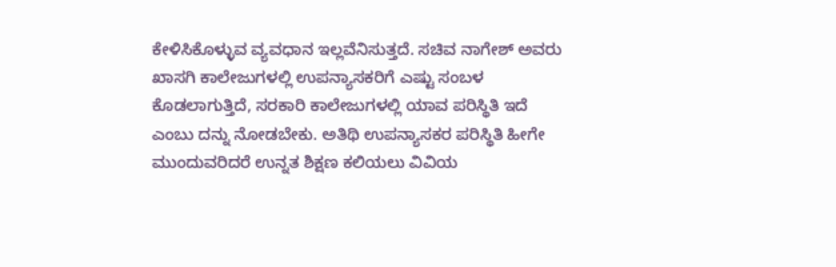ಕೇಳಿಸಿಕೊಳ್ಳುವ ವ್ಯವಧಾನ ಇಲ್ಲವೆನಿಸುತ್ತದೆ. ಸಚಿವ ನಾಗೇಶ್ ಅವರು ಖಾಸಗಿ ಕಾಲೇಜುಗಳಲ್ಲಿ ಉಪನ್ಯಾಸಕರಿಗೆ ಎಷ್ಟು ಸಂಬಳ ಕೊಡಲಾಗುತ್ತಿದೆ, ಸರಕಾರಿ ಕಾಲೇಜುಗಳಲ್ಲಿ ಯಾವ ಪರಿಸ್ಥಿತಿ ಇದೆ ಎಂಬು ದನ್ನು ನೋಡಬೇಕು. ಅತಿಥಿ ಉಪನ್ಯಾಸಕರ ಪರಿಸ್ಥಿತಿ ಹೀಗೇ ಮುಂದುವರಿದರೆ ಉನ್ನತ ಶಿಕ್ಷಣ ಕಲಿಯಲು ವಿವಿಯ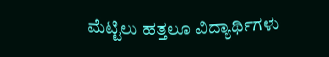ಮೆಟ್ಟಿಲು ಹತ್ತಲೂ ವಿದ್ಯಾರ್ಥಿಗಳು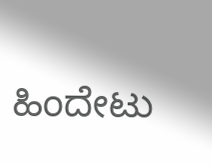ಹಿಂದೇಟು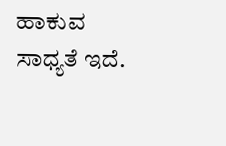ಹಾಕುವ ಸಾಧ್ಯತೆ ಇದೆ.